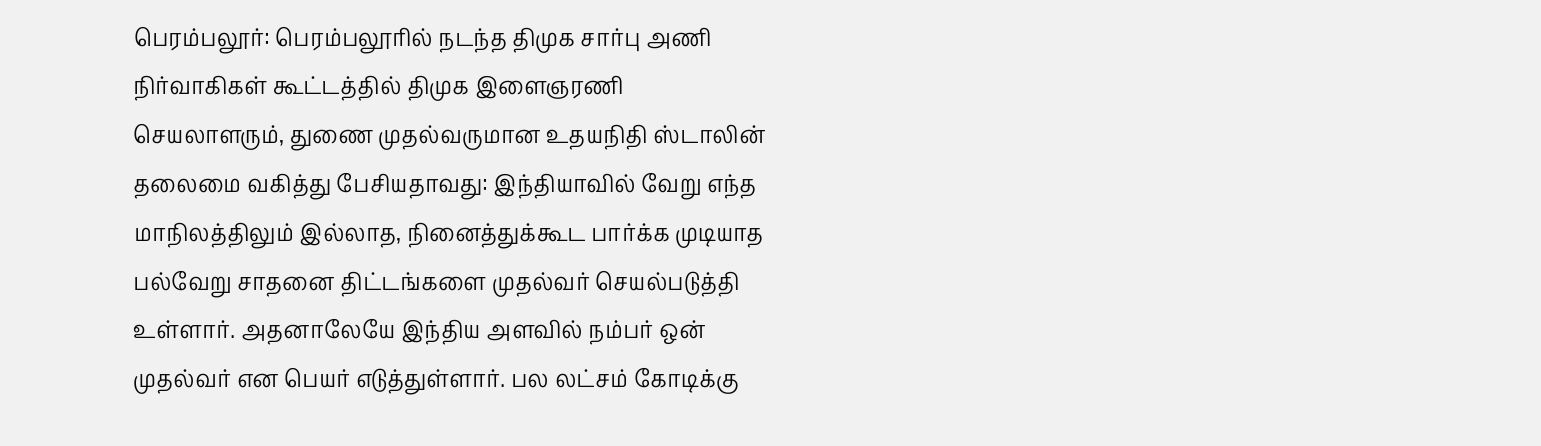பெரம்பலூர்: பெரம்பலூரில் நடந்த திமுக சார்பு அணி நிர்வாகிகள் கூட்டத்தில் திமுக இளைஞரணி செயலாளரும், துணை முதல்வருமான உதயநிதி ஸ்டாலின் தலைமை வகித்து பேசியதாவது: இந்தியாவில் வேறு எந்த மாநிலத்திலும் இல்லாத, நினைத்துக்கூட பார்க்க முடியாத பல்வேறு சாதனை திட்டங்களை முதல்வர் செயல்படுத்தி உள்ளார். அதனாலேயே இந்திய அளவில் நம்பர் ஒன் முதல்வர் என பெயர் எடுத்துள்ளார். பல லட்சம் கோடிக்கு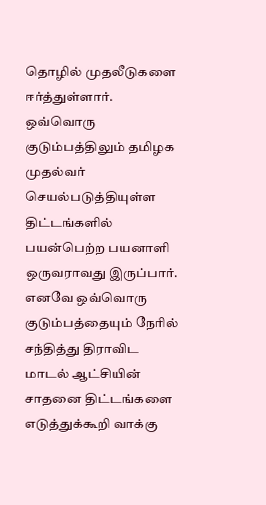தொழில் முதலீடுகளை ஈர்த்துள்ளார்.
ஒவ்வொரு குடும்பத்திலும் தமிழக முதல்வர் செயல்படுத்தியுள்ள திட்டங்களில் பயன்பெற்ற பயனாளி ஒருவராவது இருப்பார். எனவே ஒவ்வொரு குடும்பத்தையும் நேரில் சந்தித்து திராவிட மாடல் ஆட்சியின் சாதனை திட்டங்களை எடுத்துக்கூறி வாக்கு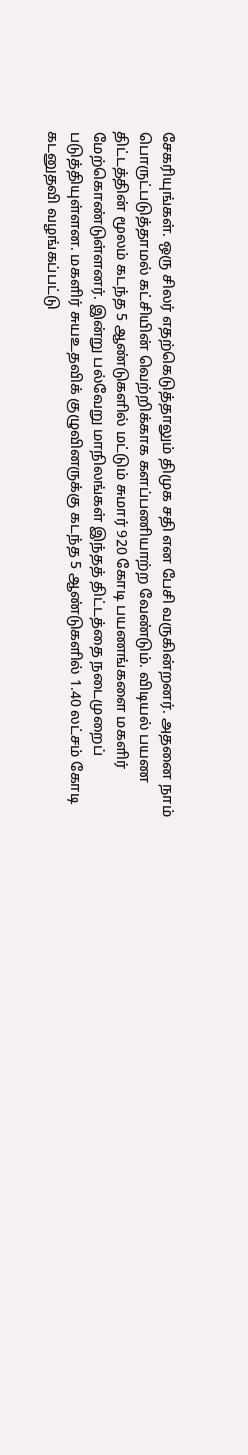சேகரியுங்கள். ஒரு சிலர் எதற்கெடுத்தாலும் திமுக சதி என பேசி வருகின்றனர். அதனை நாம் பொருட்படுத்தாமல் கட்சியின் வெற்றிக்காக களப்பணியாற்ற வேண்டும். விடியல் பயண திட்டத்தின் மூலம் கடந்த 5 ஆண்டுகளில் மட்டும் சுமார் 920 கோடி பயணங்களை மகளிர் மேற்கொண்டுள்ளனர். இன்று பல்வேறு மாநிலங்கள் இந்தத் திட்டத்தை நடைமுறைப் படுத்தியுள்ளன. மகளிர் சுயஉதவிக் குழுவினருக்கு கடந்த 5 ஆண்டுகளில் 1.40 லட்சம் கோடி கடனுதவி வழங்கப்பட்டு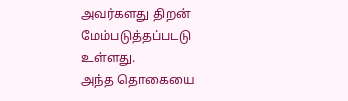அவர்களது திறன் மேம்படுத்தப்படடு உள்ளது.
அந்த தொகையை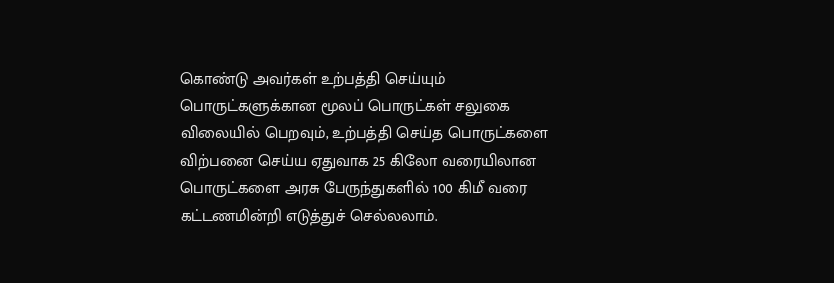கொண்டு அவர்கள் உற்பத்தி செய்யும் பொருட்களுக்கான மூலப் பொருட்கள் சலுகை விலையில் பெறவும், உற்பத்தி செய்த பொருட்களை விற்பனை செய்ய ஏதுவாக 25 கிலோ வரையிலான பொருட்களை அரசு பேருந்துகளில் 100 கிமீ வரை கட்டணமின்றி எடுத்துச் செல்லலாம்.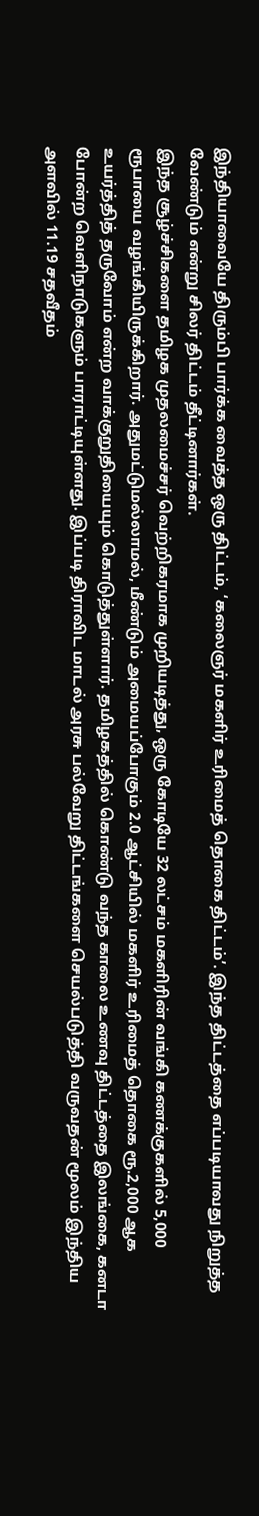இந்தியாவையே திரும்பி பார்க்க வைத்த ஒரு திட்டம், ‘கலைஞர் மகளிர் உரிமைத் தொகை திட்டம்’. இந்த திட்டத்தை எப்படியாவது நிறுத்த வேண்டும் என்று சிலர் திட்டம் தீட்டினார்கள்.
இந்த சூழ்ச்சிகளை தமிழக முதலமைச்சர் வெற்றிகரமாக முறியடித்து, ஒரு கோடியே 32 லட்சம் மகளிரின் வங்கி கணக்குகளில் 5,000 ரூபாயை வழங்கியிருக்கிறார். அதுமட்டுமல்லாமல், மீண்டும் அமையப்போகும் 2.0 ஆட்சியில் மகளிர் உரிமைத் தொகை ரூ.2,000 ஆக உயர்த்தித் தருவோம் என்ற வாக்குறுதியையும் கொடுத்துள்ளார். தமிழகத்தில் கொண்டு வந்த காலை உணவு திட்டத்தை இலங்கை, கனடா போன்ற வெளிநாடுகளும் பாராட்டியுள்ளது. இப்படி திராவிட மாடல் அரசு பல்வேறு திட்டங்களை செயல்படுத்தி வருவதன் மூலம் இந்திய அளவில் 11.19 சதவீதம்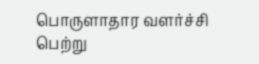பொருளாதார வளர்ச்சி பெற்று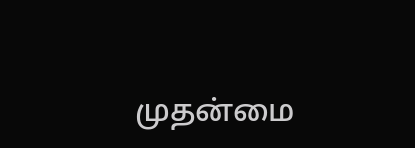முதன்மை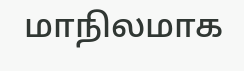மாநிலமாக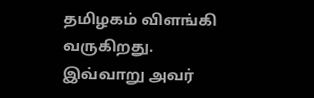தமிழகம் விளங்கி வருகிறது.
இவ்வாறு அவர்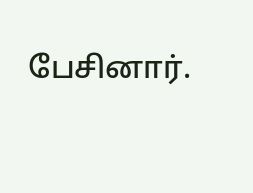பேசினார்.